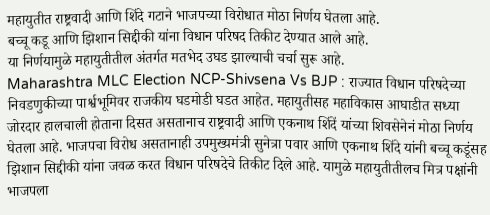महायुतीत राष्ट्रवादी आणि शिंदे गटाने भाजपच्या विरोधात मोठा निर्णय घेतला आहे.
बच्चू कडू आणि झिशान सिद्दीकी यांना विधान परिषद तिकीट देण्यात आले आहे.
या निर्णयामुळे महायुतीतील अंतर्गत मतभेद उघड झाल्याची चर्चा सुरू आहे.
Maharashtra MLC Election NCP-Shivsena Vs BJP : राज्यात विधान परिषदेच्या निवडणुकीच्या पार्श्वभूमिवर राजकीय घडमोडी घडत आहेत. महायुतीसह महाविकास आघाडीत सध्या जोरदार हालचाली होताना दिसत असतानाच राष्ट्रवादी आणि एकनाथ शिंदें यांच्या शिवसेनेनं मोठा निर्णय घेतला आहे. भाजपचा विरोध असतानाही उपमुख्यमंत्री सुनेत्रा पवार आणि एकनाथ शिंदे यांनी बच्चू कडूंसह झिशान सिद्दीकी यांना जवळ करत विधान परिषदेचे तिकीट दिले आहे. यामुळे महायुतीतीलच मित्र पक्षांनी भाजपला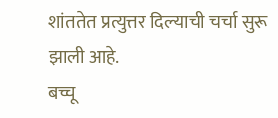शांततेत प्रत्युत्तर दिल्याची चर्चा सुरू झाली आहे.
बच्चू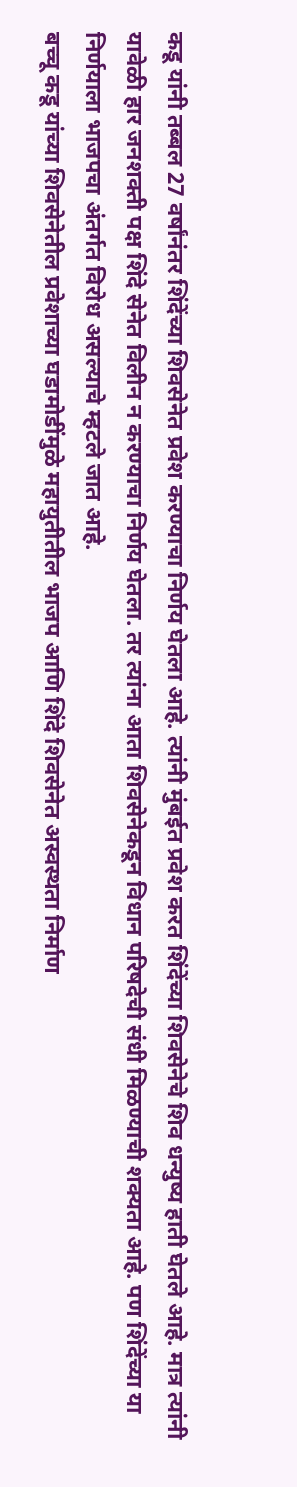कडू यांनी तब्बल 27 वर्षांनंतर शिंदेंच्या शिवसेनेत प्रवेश करण्याचा निर्णय घेतला आहे. त्यांनी मुंबईत प्रवेश करत शिंदेंच्या शिवसेनेचे शिव धन्युष्य हाती घेतले आहे. मात्र त्यांनी यावेळी हार जनशक्ती पक्ष शिंदे सेनेत विलीन न करण्याचा निर्णय घेतला. तर त्यांना आता शिवसेनेकडून विधान परिषदेची संधी मिळण्याची शक्यता आहे. पण शिंदेंच्या या निर्णयाला भाजपचा अंतर्गत विरोध असल्याचे म्हटले जात आहे.
बच्चू कडू यांच्या शिवसेनेतील प्रवेशाच्या घडामोडींमुळे महायुतीतील भाजप आणि शिंदे शिवसेनेत अस्वस्थता निर्माण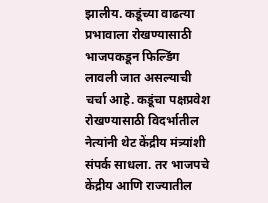झालीय. कडूंच्या वाढत्या प्रभावाला रोखण्यासाठी भाजपकडून फिल्डिंग लावली जात असल्याची चर्चा आहे. कडूंचा पक्षप्रवेश रोखण्यासाठी विदर्भातील नेत्यांनी थेट केंद्रीय मंत्र्यांशी संपर्क साधला. तर भाजपचे केंद्रीय आणि राज्यातील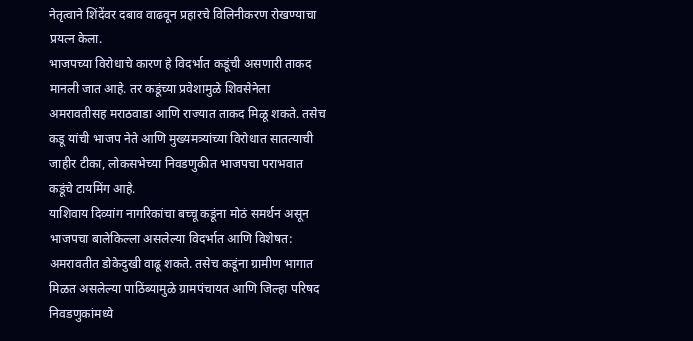नेतृत्वाने शिंदेंवर दबाव वाढवून प्रहारचे विलिनीकरण रोखण्याचा प्रयत्न केला.
भाजपच्या विरोधाचे कारण हे विदर्भात कडूंची असणारी ताकद मानली जात आहे. तर कडूंच्या प्रवेशामुळे शिवसेनेला अमरावतीसह मराठवाडा आणि राज्यात ताकद मिळू शकते. तसेच कडू यांची भाजप नेते आणि मुख्यमत्र्यांच्या विरोधात सातत्याची जाहीर टीका, लोकसभेच्या निवडणुकीत भाजपचा पराभवात कडूंचे टायमिंग आहे.
याशिवाय दिव्यांग नागरिकांचा बच्चू कडूंना मोठं समर्थन असून भाजपचा बालेकिल्ला असलेल्या विदर्भात आणि विशेषत: अमरावतीत डोकेदुखी वाढू शकते. तसेच कडूंना ग्रामीण भागात मिळत असलेल्या पाठिंब्यामुळे ग्रामपंचायत आणि जिल्हा परिषद निवडणुकांमध्ये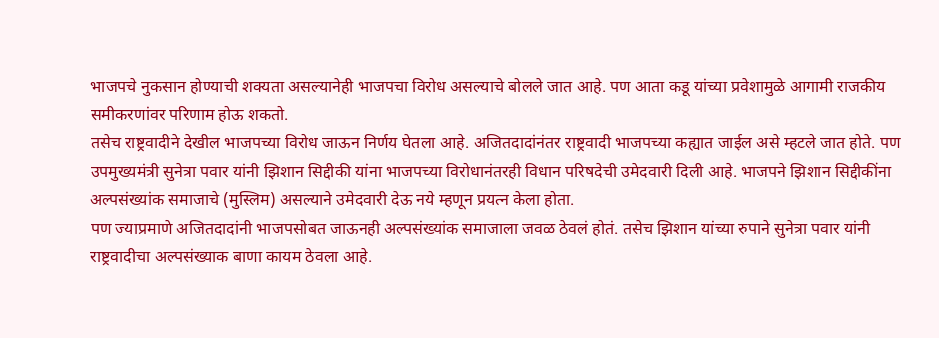भाजपचे नुकसान होण्याची शक्यता असल्यानेही भाजपचा विरोध असल्याचे बोलले जात आहे. पण आता कडू यांच्या प्रवेशामुळे आगामी राजकीय समीकरणांवर परिणाम होऊ शकतो.
तसेच राष्ट्रवादीने देखील भाजपच्या विरोध जाऊन निर्णय घेतला आहे. अजितदादांनंतर राष्ट्रवादी भाजपच्या कह्यात जाईल असे म्हटले जात होते. पण उपमुख्यमंत्री सुनेत्रा पवार यांनी झिशान सिद्दीकी यांना भाजपच्या विरोधानंतरही विधान परिषदेची उमेदवारी दिली आहे. भाजपने झिशान सिद्दीकींना अल्पसंख्यांक समाजाचे (मुस्लिम) असल्याने उमेदवारी देऊ नये म्हणून प्रयत्न केला होता.
पण ज्याप्रमाणे अजितदादांनी भाजपसोबत जाऊनही अल्पसंख्यांक समाजाला जवळ ठेवलं होतं. तसेच झिशान यांच्या रुपाने सुनेत्रा पवार यांनी राष्ट्रवादीचा अल्पसंख्याक बाणा कायम ठेवला आहे.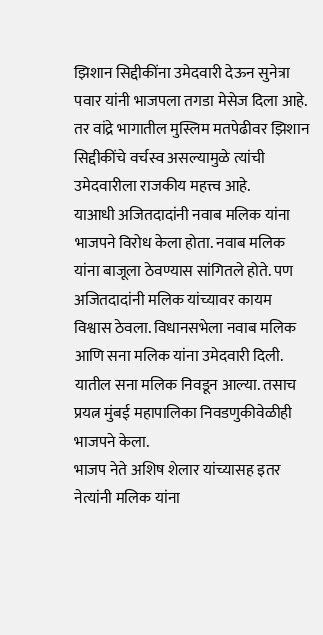झिशान सिद्दीकींना उमेदवारी देऊन सुनेत्रा पवार यांनी भाजपला तगडा मेसेज दिला आहे. तर वांद्रे भागातील मुस्लिम मतपेढीवर झिशान सिद्दीकींचे वर्चस्व असल्यामुळे त्यांची उमेदवारीला राजकीय महत्त्व आहे.
याआधी अजितदादांनी नवाब मलिक यांना भाजपने विरोध केला होता. नवाब मलिक यांना बाजूला ठेवण्यास सांगितले होते. पण अजितदादांनी मलिक यांच्यावर कायम विश्वास ठेवला. विधानसभेला नवाब मलिक आणि सना मलिक यांना उमेदवारी दिली. यातील सना मलिक निवडून आल्या. तसाच प्रयत्न मुंबई महापालिका निवडणुकीवेळीही भाजपने केला.
भाजप नेते अशिष शेलार यांच्यासह इतर नेत्यांनी मलिक यांना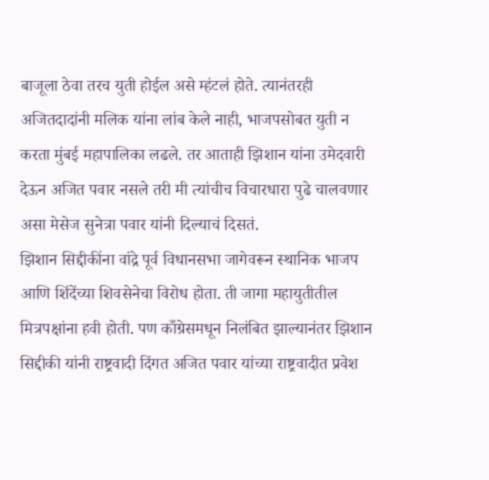बाजूला ठेवा तरच युती होईल असे म्हंटलं होते. त्यानंतरही अजितदादांनी मलिक यांना लांब केले नाही, भाजपसोबत युती न करता मुंबई महापालिका लढले. तर आताही झिशान यांना उमेदवारी देऊन अजित पवार नसले तरी मी त्यांचीच विचारधारा पुढे चालवणार असा मेसेज सुनेत्रा पवार यांनी दिल्याचं दिसतं.
झिशान सिद्दीकींना वांद्रे पूर्व विधानसभा जागेवरून स्थानिक भाजप आणि शिंदेंच्या शिवसेनेचा विरोध होता. ती जागा महायुतीतील मित्रपक्षांना हवी होती. पण काँग्रेसमधून निलंबित झाल्यानंतर झिशान सिद्दीकी यांनी राष्ट्रवादी दिंगत अजित पवार यांच्या राष्ट्रवादीत प्रवेश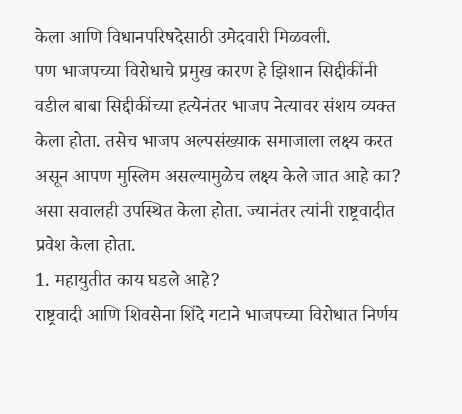केला आणि विधानपरिषदेसाठी उमेदवारी मिळवली.
पण भाजपच्या विरोधाचे प्रमुख कारण हे झिशान सिद्दीकींनी वडील बाबा सिद्दीकींच्या हत्येनंतर भाजप नेत्यावर संशय व्यक्त केला होता. तसेच भाजप अल्पसंख्याक समाजाला लक्ष्य करत असून आपण मुस्लिम असल्यामुळेच लक्ष्य केले जात आहे का? असा सवालही उपस्थित केला होता. ज्यानंतर त्यांनी राष्ट्रवादीत प्रवेश केला होता.
1. महायुतीत काय घडले आहे?
राष्ट्रवादी आणि शिवसेना शिंदे गटाने भाजपच्या विरोधात निर्णय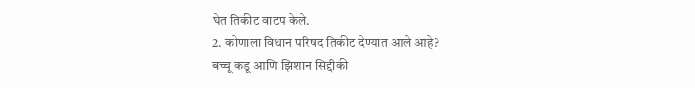घेत तिकीट वाटप केले.
2. कोणाला विधान परिषद तिकीट देण्यात आले आहे?
बच्चू कडू आणि झिशान सिद्दीकी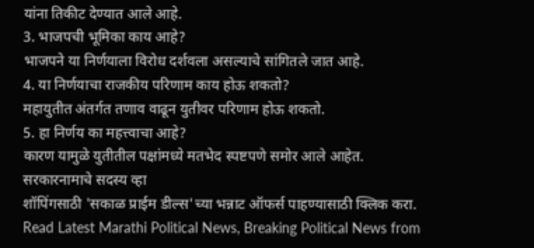यांना तिकीट देण्यात आले आहे.
3. भाजपची भूमिका काय आहे?
भाजपने या निर्णयाला विरोध दर्शवला असल्याचे सांगितले जात आहे.
4. या निर्णयाचा राजकीय परिणाम काय होऊ शकतो?
महायुतीत अंतर्गत तणाव वाढून युतीवर परिणाम होऊ शकतो.
5. हा निर्णय का महत्त्वाचा आहे?
कारण यामुळे युतीतील पक्षांमध्ये मतभेद स्पष्टपणे समोर आले आहेत.
सरकारनामाचे सदस्य व्हा
शॉपिंगसाठी 'सकाळ प्राईम डील्स'च्या भन्नाट ऑफर्स पाहण्यासाठी क्लिक करा.
Read Latest Marathi Political News, Breaking Political News from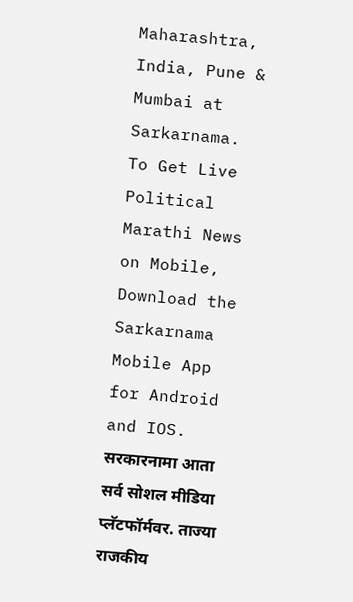Maharashtra, India, Pune & Mumbai at Sarkarnama. To Get Live Political Marathi News on Mobile, Download the Sarkarnama Mobile App for Android and IOS. सरकारनामा आता सर्व सोशल मीडिया प्लॅटफॉर्मवर. ताज्या राजकीय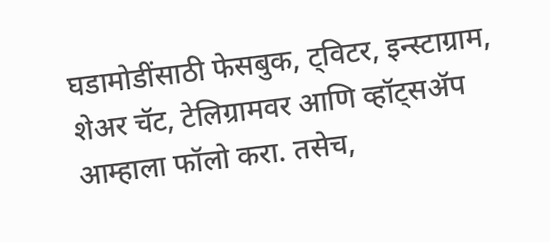घडामोडींसाठी फेसबुक, ट्विटर, इन्स्टाग्राम, शेअर चॅट, टेलिग्रामवर आणि व्हॉट्सॲप आम्हाला फॉलो करा. तसेच,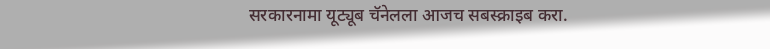सरकारनामा यूट्यूब चॅनेलला आजच सबस्क्राइब करा.